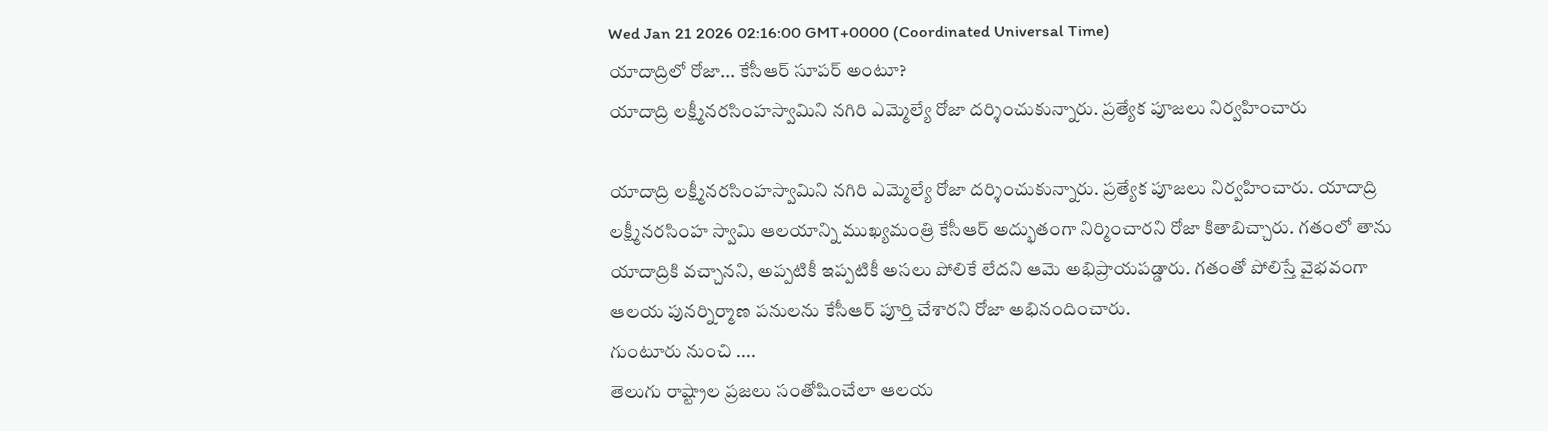Wed Jan 21 2026 02:16:00 GMT+0000 (Coordinated Universal Time)
యాదాద్రిలో రోజా... కేసీఆర్ సూపర్ అంటూ?
యాదాద్రి లక్ష్మీనరసింహస్వామిని నగిరి ఎమ్మెల్యే రోజా దర్శించుకున్నారు. ప్రత్యేక పూజలు నిర్వహించారు

యాదాద్రి లక్ష్మీనరసింహస్వామిని నగిరి ఎమ్మెల్యే రోజా దర్శించుకున్నారు. ప్రత్యేక పూజలు నిర్వహించారు. యాదాద్రి లక్ష్మీనరసింహ స్వామి ఆలయాన్ని ముఖ్యమంత్రి కేసీఆర్ అద్భుతంగా నిర్మించారని రోజా కితాబిచ్చారు. గతంలో తాను యాదాద్రికి వచ్చానని, అప్పటికీ ఇప్పటికీ అసలు పోలికే లేదని ఆమె అభిప్రాయపడ్డారు. గతంతో పోలిస్తే వైభవంగా ఆలయ పునర్నిర్మాణ పనులను కేసీఆర్ పూర్తి చేశారని రోజా అభినందించారు.
గుంటూరు నుంచి ....
తెలుగు రాష్ట్రాల ప్రజలు సంతోషించేలా ఆలయ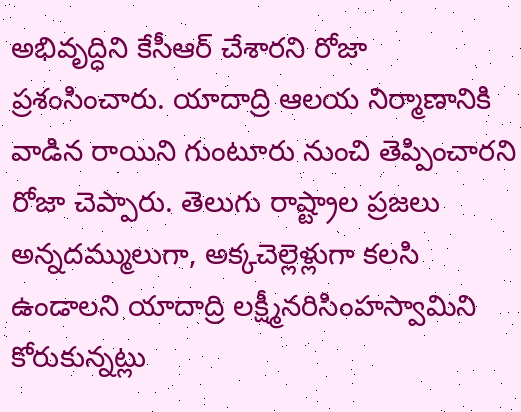అభివృద్ధిని కేసీఆర్ చేశారని రోజా ప్రశంసించారు. యాదాద్రి ఆలయ నిర్మాణానికి వాడిన రాయిని గుంటూరు నుంచి తెప్పించారని రోజా చెప్పారు. తెలుగు రాష్ట్రాల ప్రజలు అన్నదమ్ములుగా, అక్కచెల్లెళ్లుగా కలసి ఉండాలని యాదాద్రి లక్ష్మీనరిసింహస్వామిని కోరుకున్నట్లు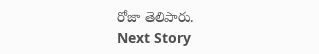రోజా తెలిపారు.
Next Story